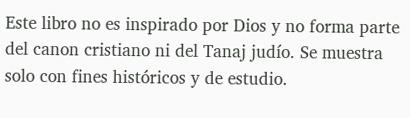Este libro no es inspirado por Dios y no forma parte del canon cristiano ni del Tanaj judío. Se muestra solo con fines históricos y de estudio.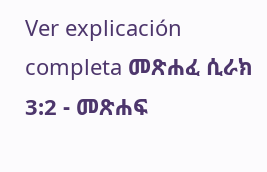Ver explicación completa መጽሐፈ ሲራክ 3:2 - መጽሐፍ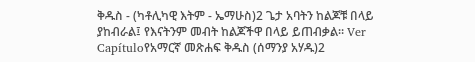ቅዱስ - (ካቶሊካዊ እትም - ኤማሁስ)2 ጌታ አባትን ከልጆቹ በላይ ያከብራል፤ የእናትንም መብት ከልጆችዋ በላይ ይጠብቃል። Ver Capítuloየአማርኛ መጽሐፍ ቅዱስ (ሰማንያ አሃዱ)2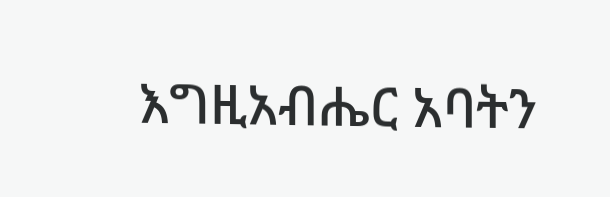እግዚአብሔር አባትን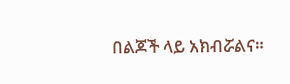በልጆች ላይ አክብሯልና።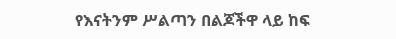የእናትንም ሥልጣን በልጆችዋ ላይ ከፍ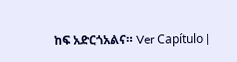ከፍ አድርጎአልና። Ver Capítulo |